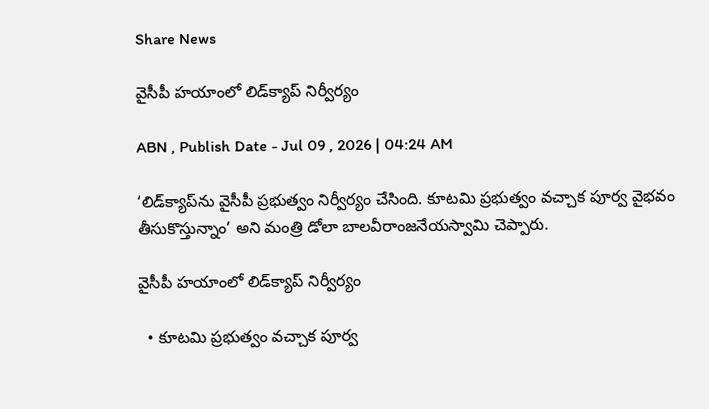Share News

వైసీపీ హయాంలో లిడ్‌క్యాప్‌ నిర్వీర్యం

ABN , Publish Date - Jul 09 , 2026 | 04:24 AM

‘లిడ్‌క్యాప్‌ను వైసీపీ ప్రభుత్వం నిర్వీర్యం చేసింది. కూటమి ప్రభుత్వం వచ్చాక పూర్వ వైభవం తీసుకొస్తున్నాం’ అని మంత్రి డోలా బాలవీరాంజనేయస్వామి చెప్పారు.

వైసీపీ హయాంలో లిడ్‌క్యాప్‌ నిర్వీర్యం

  • కూటమి ప్రభుత్వం వచ్చాక పూర్వ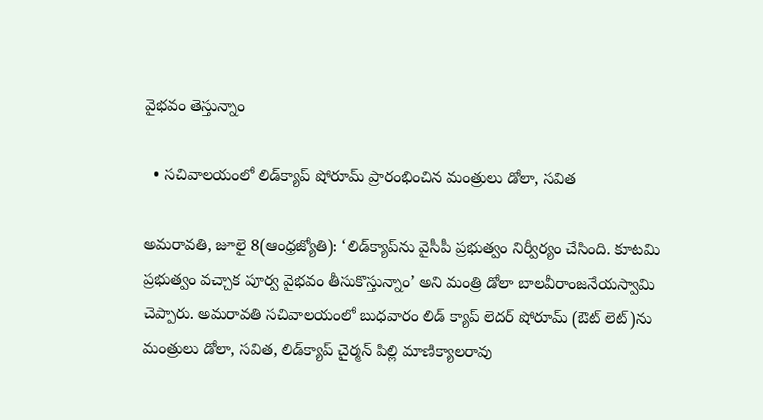వైభవం తెస్తున్నాం

  • సచివాలయంలో లిడ్‌క్యాప్‌ షోరూమ్‌ ప్రారంభించిన మంత్రులు డోలా, సవిత

అమరావతి, జూలై 8(ఆంధ్రజ్యోతి): ‘లిడ్‌క్యాప్‌ను వైసీపీ ప్రభుత్వం నిర్వీర్యం చేసింది. కూటమి ప్రభుత్వం వచ్చాక పూర్వ వైభవం తీసుకొస్తున్నాం’ అని మంత్రి డోలా బాలవీరాంజనేయస్వామి చెప్పారు. అమరావతి సచివాలయంలో బుధవారం లిడ్‌ క్యాప్‌ లెదర్‌ షోరూమ్‌ (ఔట్‌ లెట్‌)ను మంత్రులు డోలా, సవిత, లిడ్‌క్యాప్‌ చైర్మన్‌ పిల్లి మాణిక్యాలరావు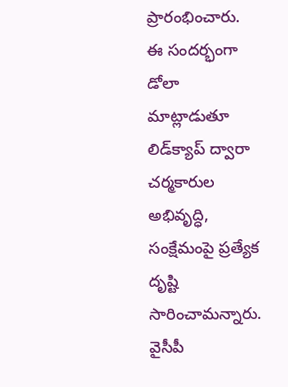ప్రారంభించారు. ఈ సందర్భంగా డోలా మాట్లాడుతూ లిడ్‌క్యాప్‌ ద్వారా చర్మకారుల అభివృద్ధి, సంక్షేమంపై ప్రత్యేక దృష్టి సారించామన్నారు. వైసీపీ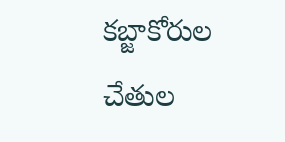కబ్జాకోరుల చేతుల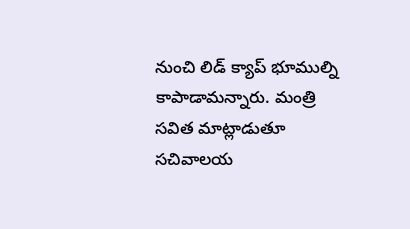నుంచి లిడ్‌ క్యాప్‌ భూముల్ని కాపాడామన్నారు. మంత్రి సవిత మాట్లాడుతూ సచివాలయ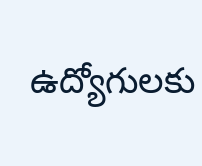ఉద్యోగులకు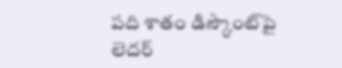పది శాతం డిస్కౌంట్‌పై లెదర్‌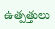ఉత్పత్తులు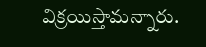విక్రయిస్తామన్నారు.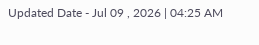Updated Date - Jul 09 , 2026 | 04:25 AM